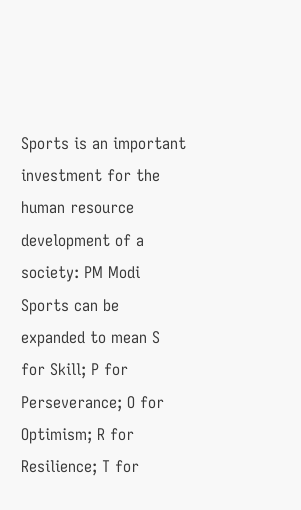Sports is an important investment for the human resource development of a society: PM Modi
Sports can be expanded to mean S for Skill; P for Perseverance; O for Optimism; R for Resilience; T for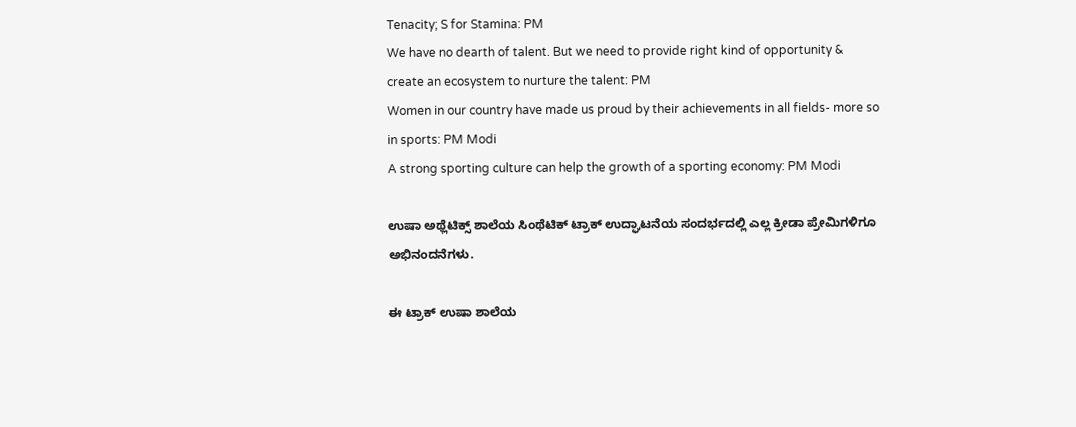Tenacity; S for Stamina: PM
We have no dearth of talent. But we need to provide right kind of opportunity & create an ecosystem to nurture the talent: PM
Women in our country have made us proud by their achievements in all fields- more so in sports: PM Modi
A strong sporting culture can help the growth of a sporting economy: PM Modi

ಉಷಾ ಅಥ್ಲೆಟಿಕ್ಸ್ ಶಾಲೆಯ ಸಿಂಥೆಟಿಕ್ ಟ್ರಾಕ್ ಉದ್ಘಾಟನೆಯ ಸಂದರ್ಭದಲ್ಲಿ ಎಲ್ಲ ಕ್ರೀಡಾ ಪ್ರೇಮಿಗಳಿಗೂ ಅಭಿನಂದನೆಗಳು.

ಈ ಟ್ರಾಕ್ ಉಷಾ ಶಾಲೆಯ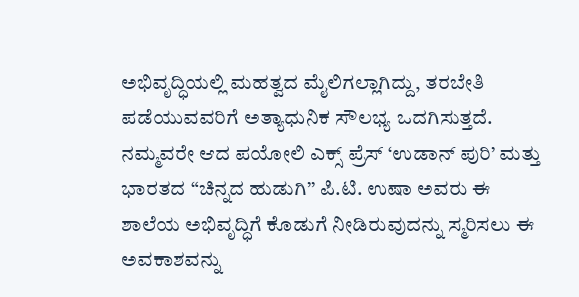ಅಭಿವೃದ್ಧಿಯಲ್ಲಿ ಮಹತ್ವದ ಮೈಲಿಗಲ್ಲಾಗಿದ್ದು, ತರಬೇತಿ ಪಡೆಯುವವರಿಗೆ ಅತ್ಯಾಧುನಿಕ ಸೌಲಭ್ಯ ಒದಗಿಸುತ್ತದೆ. ನಮ್ಮವರೇ ಆದ ಪಯೋಲಿ ಎಕ್ಸ್ ಪ್ರೆಸ್ ‘ಉಡಾನ್ ಪುರಿ’ ಮತ್ತು ಭಾರತದ “ಚಿನ್ನದ ಹುಡುಗಿ’’ ಪಿ.ಟಿ. ಉಷಾ ಅವರು ಈ ಶಾಲೆಯ ಅಭಿವೃದ್ಧಿಗೆ ಕೊಡುಗೆ ನೀಡಿರುವುದನ್ನು ಸ್ಮರಿಸಲು ಈ ಅವಕಾಶವನ್ನು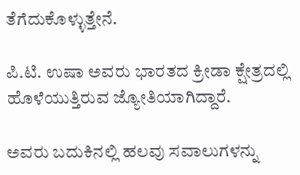ತೆಗೆದುಕೊಳ್ಳುತ್ತೇನೆ.

ಪಿ.ಟಿ. ಉಷಾ ಅವರು ಭಾರತದ ಕ್ರೀಡಾ ಕ್ಷೇತ್ರದಲ್ಲಿ ಹೊಳೆಯುತ್ತಿರುವ ಜ್ಯೋತಿಯಾಗಿದ್ದಾರೆ.

ಅವರು ಬದುಕಿನಲ್ಲಿ ಹಲವು ಸವಾಲುಗಳನ್ನು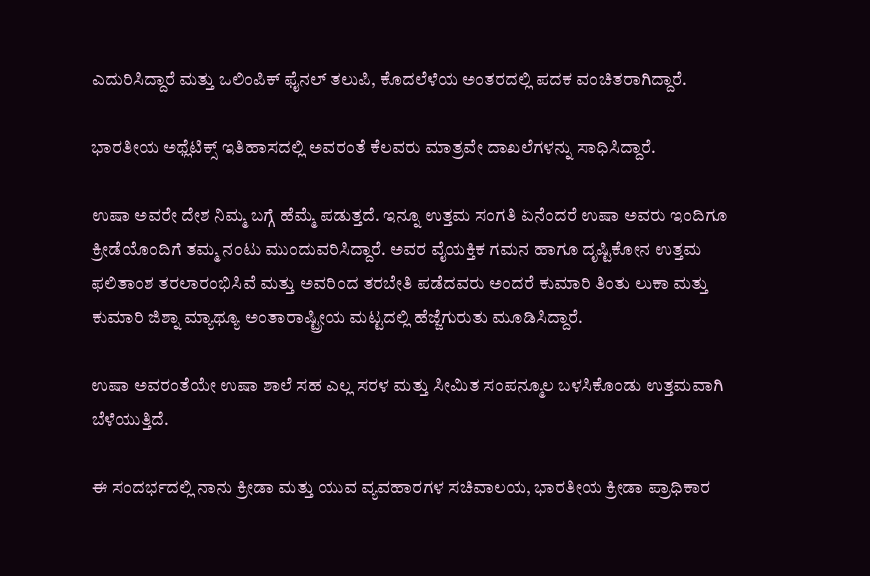ಎದುರಿಸಿದ್ದಾರೆ ಮತ್ತು ಒಲಿಂಪಿಕ್ ಫೈನಲ್ ತಲುಪಿ, ಕೊದಲೆಳೆಯ ಅಂತರದಲ್ಲಿ ಪದಕ ವಂಚಿತರಾಗಿದ್ದಾರೆ.

ಭಾರತೀಯ ಅಥ್ಲೆಟಿಕ್ಸ್ ಇತಿಹಾಸದಲ್ಲಿ ಅವರಂತೆ ಕೆಲವರು ಮಾತ್ರವೇ ದಾಖಲೆಗಳನ್ನು ಸಾಧಿಸಿದ್ದಾರೆ.

ಉಷಾ ಅವರೇ ದೇಶ ನಿಮ್ಮ ಬಗ್ಗೆ ಹೆಮ್ಮೆ ಪಡುತ್ತದೆ. ಇನ್ನೂ ಉತ್ತಮ ಸಂಗತಿ ಏನೆಂದರೆ ಉಷಾ ಅವರು ಇಂದಿಗೂ ಕ್ರೀಡೆಯೊಂದಿಗೆ ತಮ್ಮ ನಂಟು ಮುಂದುವರಿಸಿದ್ದಾರೆ. ಅವರ ವೈಯಕ್ತಿಕ ಗಮನ ಹಾಗೂ ದೃಷ್ಟಿಕೋನ ಉತ್ತಮ ಫಲಿತಾಂಶ ತರಲಾರಂಭಿಸಿವೆ ಮತ್ತು ಅವರಿಂದ ತರಬೇತಿ ಪಡೆದವರು ಅಂದರೆ ಕುಮಾರಿ ತಿಂತು ಲುಕಾ ಮತ್ತು ಕುಮಾರಿ ಜಿಶ್ನಾ ಮ್ಯಾಥ್ಯೂ ಅಂತಾರಾಷ್ಟ್ರೀಯ ಮಟ್ಟದಲ್ಲಿ ಹೆಜ್ಜೆಗುರುತು ಮೂಡಿಸಿದ್ದಾರೆ.

ಉಷಾ ಅವರಂತೆಯೇ ಉಷಾ ಶಾಲೆ ಸಹ ಎಲ್ಲ ಸರಳ ಮತ್ತು ಸೀಮಿತ ಸಂಪನ್ಮೂಲ ಬಳಸಿಕೊಂಡು ಉತ್ತಮವಾಗಿ ಬೆಳೆಯುತ್ತಿದೆ.

ಈ ಸಂದರ್ಭದಲ್ಲಿ ನಾನು ಕ್ರೀಡಾ ಮತ್ತು ಯುವ ವ್ಯವಹಾರಗಳ ಸಚಿವಾಲಯ, ಭಾರತೀಯ ಕ್ರೀಡಾ ಪ್ರಾಧಿಕಾರ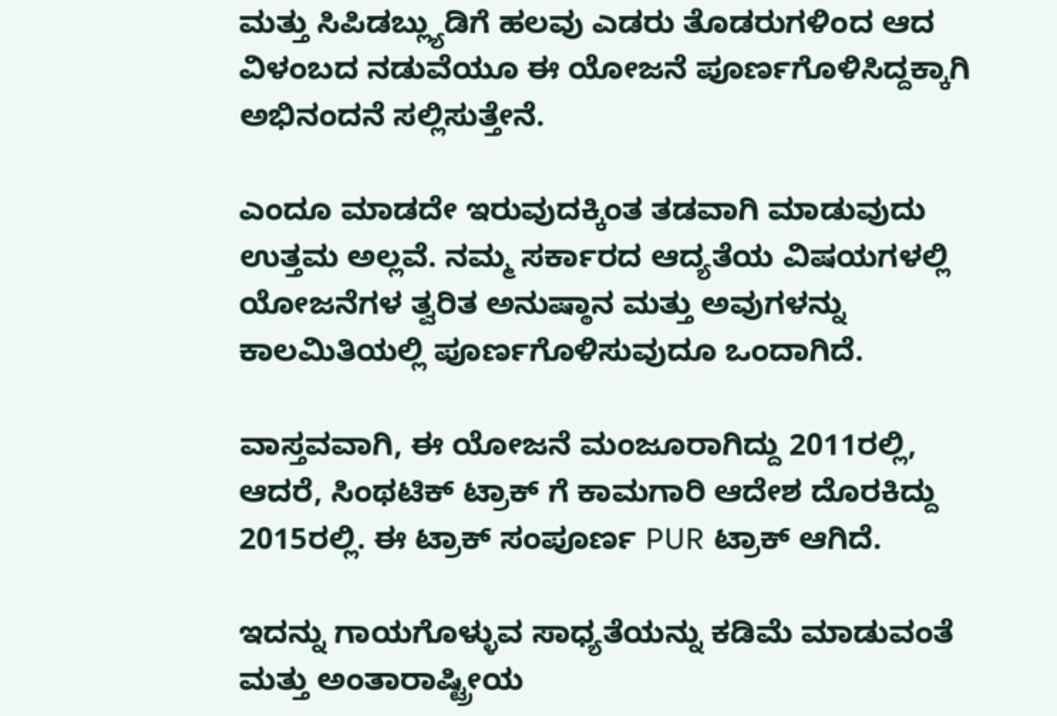ಮತ್ತು ಸಿಪಿಡಬ್ಲ್ಯುಡಿಗೆ ಹಲವು ಎಡರು ತೊಡರುಗಳಿಂದ ಆದ ವಿಳಂಬದ ನಡುವೆಯೂ ಈ ಯೋಜನೆ ಪೂರ್ಣಗೊಳಿಸಿದ್ದಕ್ಕಾಗಿ ಅಭಿನಂದನೆ ಸಲ್ಲಿಸುತ್ತೇನೆ.

ಎಂದೂ ಮಾಡದೇ ಇರುವುದಕ್ಕಿಂತ ತಡವಾಗಿ ಮಾಡುವುದು ಉತ್ತಮ ಅಲ್ಲವೆ. ನಮ್ಮ ಸರ್ಕಾರದ ಆದ್ಯತೆಯ ವಿಷಯಗಳಲ್ಲಿ ಯೋಜನೆಗಳ ತ್ವರಿತ ಅನುಷ್ಠಾನ ಮತ್ತು ಅವುಗಳನ್ನು ಕಾಲಮಿತಿಯಲ್ಲಿ ಪೂರ್ಣಗೊಳಿಸುವುದೂ ಒಂದಾಗಿದೆ.

ವಾಸ್ತವವಾಗಿ, ಈ ಯೋಜನೆ ಮಂಜೂರಾಗಿದ್ದು 2011ರಲ್ಲಿ, ಆದರೆ, ಸಿಂಥಟಿಕ್ ಟ್ರಾಕ್ ಗೆ ಕಾಮಗಾರಿ ಆದೇಶ ದೊರಕಿದ್ದು 2015ರಲ್ಲಿ. ಈ ಟ್ರಾಕ್ ಸಂಪೂರ್ಣ PUR ಟ್ರಾಕ್ ಆಗಿದೆ.

ಇದನ್ನು ಗಾಯಗೊಳ್ಳುವ ಸಾಧ್ಯತೆಯನ್ನು ಕಡಿಮೆ ಮಾಡುವಂತೆ ಮತ್ತು ಅಂತಾರಾಷ್ಟ್ರೀಯ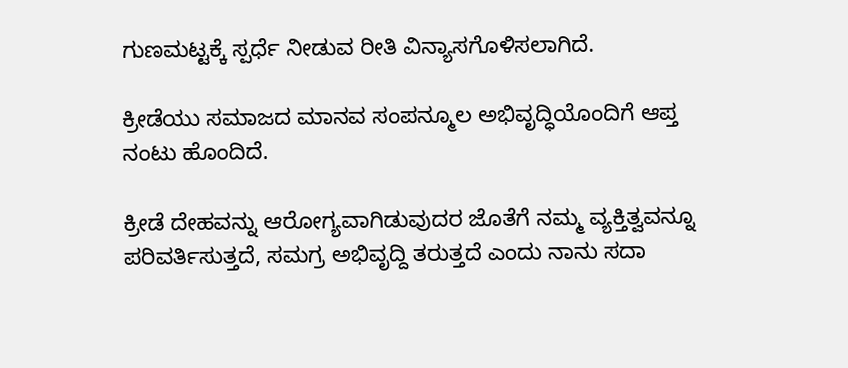ಗುಣಮಟ್ಟಕ್ಕೆ ಸ್ಪರ್ಧೆ ನೀಡುವ ರೀತಿ ವಿನ್ಯಾಸಗೊಳಿಸಲಾಗಿದೆ.

ಕ್ರೀಡೆಯು ಸಮಾಜದ ಮಾನವ ಸಂಪನ್ಮೂಲ ಅಭಿವೃದ್ಧಿಯೊಂದಿಗೆ ಆಪ್ತ ನಂಟು ಹೊಂದಿದೆ.

ಕ್ರೀಡೆ ದೇಹವನ್ನು ಆರೋಗ್ಯವಾಗಿಡುವುದರ ಜೊತೆಗೆ ನಮ್ಮ ವ್ಯಕ್ತಿತ್ವವನ್ನೂ ಪರಿವರ್ತಿಸುತ್ತದೆ, ಸಮಗ್ರ ಅಭಿವೃದ್ದಿ ತರುತ್ತದೆ ಎಂದು ನಾನು ಸದಾ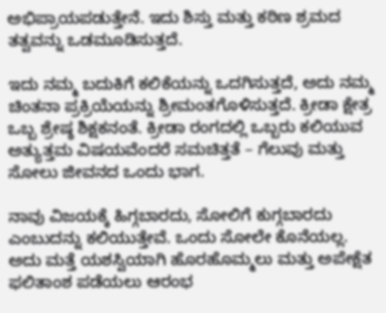ಅಭಿಪ್ರಾಯಪಡುತ್ತೇನೆ. ಇದು ಶಿಸ್ತು ಮತ್ತು ಕಠಿಣ ಶ್ರಮದ ತತ್ವವನ್ನು ಒಡಮೂಡಿಸುತ್ತದೆ.

ಇದು ನಮ್ಮ ಬದುಕಿಗೆ ಕಲಿಕೆಯನ್ನು ಒದಗಿಸುತ್ತದೆ, ಅದು ನಮ್ಮ ಚಿಂತನಾ ಪ್ರಕ್ರಿಯೆಯನ್ನು ಶ್ರೀಮಂತಗೊಳಿಸುತ್ತದೆ. ಕ್ರೀಡಾ ಕ್ಷೇತ್ರ ಒಬ್ಬ ಶ್ರೇಷ್ಠ ಶಿಕ್ಷಕನಂತೆ. ಕ್ರೀಡಾ ರಂಗದಲ್ಲಿ ಒಬ್ಬರು ಕಲಿಯುವ ಅತ್ಯುತ್ತಮ ವಿಷಯವೆಂದರೆ ಸಮಚಿತ್ತತೆ – ಗೆಲುವು ಮತ್ತು ಸೋಲು ಜೀವನದ ಒಂದು ಭಾಗ.

ನಾವು ವಿಜಯಕ್ಕೆ ಹಿಗ್ಗಬಾರದು, ಸೋಲಿಗೆ ಕುಗ್ಗಬಾರದು ಎಂಬುದನ್ನು ಕಲಿಯುತ್ತೇವೆ. ಒಂದು ಸೋಲೇ ಕೊನೆಯಲ್ಲ. ಅದು ಮತ್ತೆ ಯಶಸ್ವಿಯಾಗಿ ಹೊರಹೊಮ್ಮಲು ಮತ್ತು ಅಪೇಕ್ಷೆತ ಫಲಿತಾಂಶ ಪಡೆಯಲು ಆರಂಭ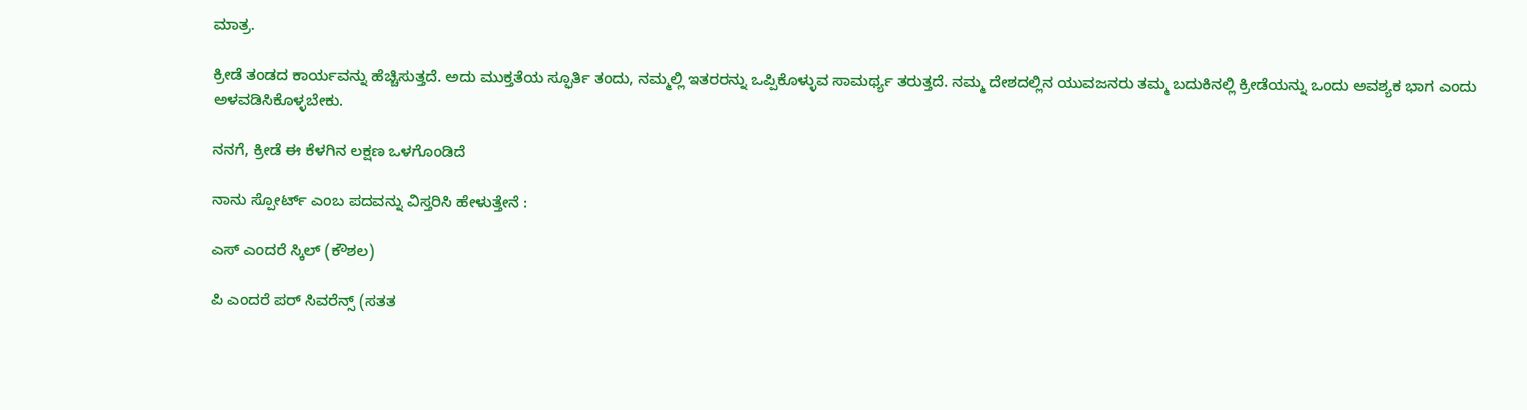ಮಾತ್ರ.

ಕ್ರೀಡೆ ತಂಡದ ಕಾರ್ಯವನ್ನು ಹೆಚ್ಚಿಸುತ್ತದೆ. ಅದು ಮುಕ್ತತೆಯ ಸ್ಫೂರ್ತಿ ತಂದು, ನಮ್ಮಲ್ಲಿ ಇತರರನ್ನು ಒಪ್ಪಿಕೊಳ್ಳುವ ಸಾಮರ್ಥ್ಯ ತರುತ್ತದೆ. ನಮ್ಮ ದೇಶದಲ್ಲಿನ ಯುವಜನರು ತಮ್ಮ ಬದುಕಿನಲ್ಲಿ ಕ್ರೀಡೆಯನ್ನು ಒಂದು ಅವಶ್ಯಕ ಭಾಗ ಎಂದು ಅಳವಡಿಸಿಕೊಳ್ಳಬೇಕು.

ನನಗೆ, ಕ್ರೀಡೆ ಈ ಕೆಳಗಿನ ಲಕ್ಷಣ ಒಳಗೊಂಡಿದೆ

ನಾನು ಸ್ಪೋರ್ಟ್ ಎಂಬ ಪದವನ್ನು ವಿಸ್ತರಿಸಿ ಹೇಳುತ್ತೇನೆ :

ಎಸ್ ಎಂದರೆ ಸ್ಕಿಲ್ (ಕೌಶಲ)

ಪಿ ಎಂದರೆ ಪರ್ ಸಿವರೆನ್ಸ್ (ಸತತ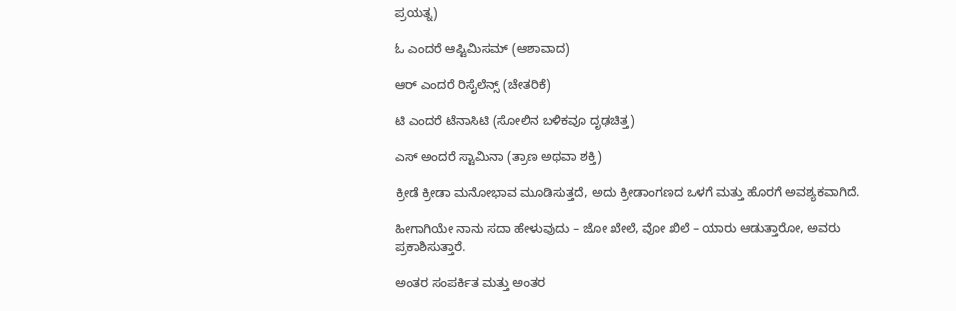ಪ್ರಯತ್ನ)

ಓ ಎಂದರೆ ಆಪ್ಟಿಮಿಸಮ್ (ಆಶಾವಾದ)

ಆರ್ ಎಂದರೆ ರಿಸೈಲೆನ್ಸ್ (ಚೇತರಿಕೆ)

ಟಿ ಎಂದರೆ ಟೆನಾಸಿಟಿ (ಸೋಲಿನ ಬಳಿಕವೂ ದೃಢಚಿತ್ತ)

ಎಸ್ ಅಂದರೆ ಸ್ಟಾಮಿನಾ (ತ್ರಾಣ ಅಥವಾ ಶಕ್ತಿ)

ಕ್ರೀಡೆ ಕ್ರೀಡಾ ಮನೋಭಾವ ಮೂಡಿಸುತ್ತದೆ, ಅದು ಕ್ರೀಡಾಂಗಣದ ಒಳಗೆ ಮತ್ತು ಹೊರಗೆ ಅವಶ್ಯಕವಾಗಿದೆ.

ಹೀಗಾಗಿಯೇ ನಾನು ಸದಾ ಹೇಳುವುದು – ಜೋ ಖೇಲೆ, ವೋ ಖಿಲೆ – ಯಾರು ಆಡುತ್ತಾರೋ, ಅವರು ಪ್ರಕಾಶಿಸುತ್ತಾರೆ.

ಅಂತರ ಸಂಪರ್ಕಿತ ಮತ್ತು ಅಂತರ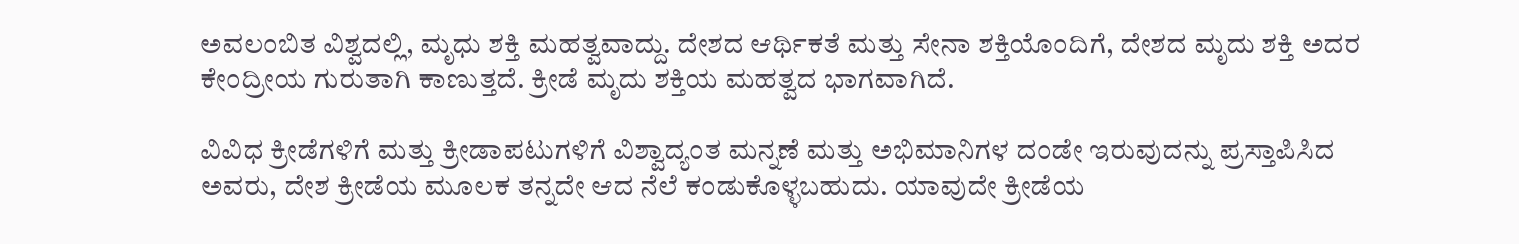ಅವಲಂಬಿತ ವಿಶ್ವದಲ್ಲಿ, ಮೃಧು ಶಕ್ತಿ ಮಹತ್ವವಾದ್ದು. ದೇಶದ ಆರ್ಥಿಕತೆ ಮತ್ತು ಸೇನಾ ಶಕ್ತಿಯೊಂದಿಗೆ, ದೇಶದ ಮೃದು ಶಕ್ತಿ ಅದರ ಕೇಂದ್ರೀಯ ಗುರುತಾಗಿ ಕಾಣುತ್ತದೆ. ಕ್ರೀಡೆ ಮೃದು ಶಕ್ತಿಯ ಮಹತ್ವದ ಭಾಗವಾಗಿದೆ.

ವಿವಿಧ ಕ್ರೀಡೆಗಳಿಗೆ ಮತ್ತು ಕ್ರೀಡಾಪಟುಗಳಿಗೆ ವಿಶ್ವಾದ್ಯಂತ ಮನ್ನಣೆ ಮತ್ತು ಅಭಿಮಾನಿಗಳ ದಂಡೇ ಇರುವುದನ್ನು ಪ್ರಸ್ತಾಪಿಸಿದ ಅವರು, ದೇಶ ಕ್ರೀಡೆಯ ಮೂಲಕ ತನ್ನದೇ ಆದ ನೆಲೆ ಕಂಡುಕೊಳ್ಳಬಹುದು. ಯಾವುದೇ ಕ್ರೀಡೆಯ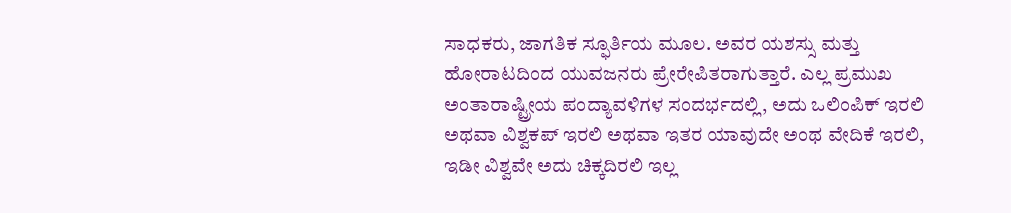ಸಾಧಕರು, ಜಾಗತಿಕ ಸ್ಫೂರ್ತಿಯ ಮೂಲ. ಅವರ ಯಶಸ್ಸು ಮತ್ತು ಹೋರಾಟದಿಂದ ಯುವಜನರು ಪ್ರೇರೇಪಿತರಾಗುತ್ತಾರೆ. ಎಲ್ಲ ಪ್ರಮುಖ ಅಂತಾರಾಷ್ಟ್ರೀಯ ಪಂದ್ಯಾವಳಿಗಳ ಸಂದರ್ಭದಲ್ಲಿ, ಅದು ಒಲಿಂಪಿಕ್ ಇರಲಿ ಅಥವಾ ವಿಶ್ವಕಪ್ ಇರಲಿ ಅಥವಾ ಇತರ ಯಾವುದೇ ಅಂಥ ವೇದಿಕೆ ಇರಲಿ, ಇಡೀ ವಿಶ್ವವೇ ಅದು ಚಿಕ್ಕದಿರಲಿ ಇಲ್ಲ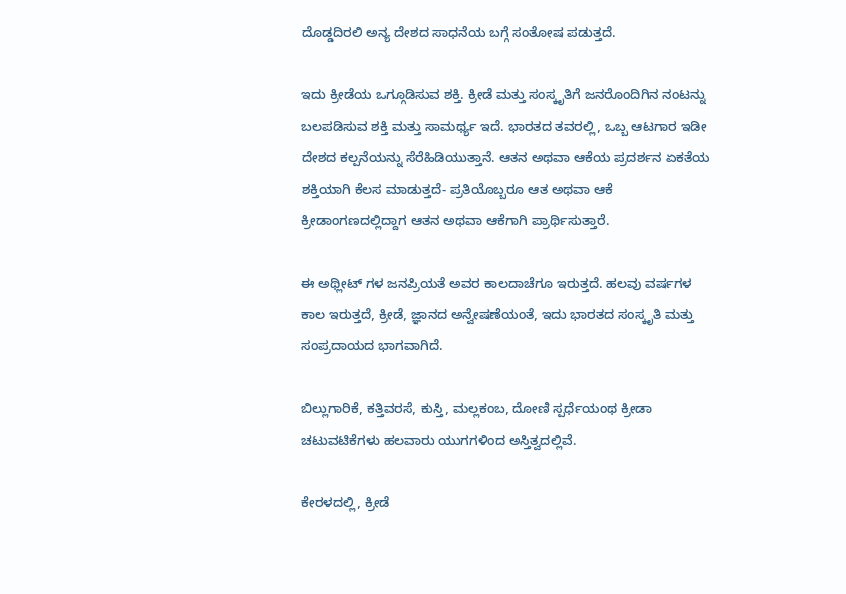ದೊಡ್ಡದಿರಲಿ ಅನ್ಯ ದೇಶದ ಸಾಧನೆಯ ಬಗ್ಗೆ ಸಂತೋಷ ಪಡುತ್ತದೆ.

ಇದು ಕ್ರೀಡೆಯ ಒಗ್ಗೂಡಿಸುವ ಶಕ್ತಿ. ಕ್ರೀಡೆ ಮತ್ತು ಸಂಸ್ಕೃತಿಗೆ ಜನರೊಂದಿಗಿನ ನಂಟನ್ನು ಬಲಪಡಿಸುವ ಶಕ್ತಿ ಮತ್ತು ಸಾಮರ್ಥ್ಯ ಇದೆ. ಭಾರತದ ತವರಲ್ಲಿ, ಒಬ್ಬ ಆಟಗಾರ ಇಡೀ ದೇಶದ ಕಲ್ಪನೆಯನ್ನು ಸೆರೆಹಿಡಿಯುತ್ತಾನೆ. ಆತನ ಅಥವಾ ಆಕೆಯ ಪ್ರದರ್ಶನ ಏಕತೆಯ ಶಕ್ತಿಯಾಗಿ ಕೆಲಸ ಮಾಡುತ್ತದೆ- ಪ್ರತಿಯೊಬ್ಬರೂ ಆತ ಅಥವಾ ಆಕೆ ಕ್ರೀಡಾಂಗಣದಲ್ಲಿದ್ದಾಗ ಆತನ ಅಥವಾ ಆಕೆಗಾಗಿ ಪ್ರಾರ್ಥಿಸುತ್ತಾರೆ.

ಈ ಅಥ್ಲೀಟ್ ಗಳ ಜನಪ್ರಿಯತೆ ಅವರ ಕಾಲದಾಚೆಗೂ ಇರುತ್ತದೆ. ಹಲವು ವರ್ಷಗಳ ಕಾಲ ಇರುತ್ತದೆ, ಕ್ರೀಡೆ, ಜ್ಞಾನದ ಅನ್ವೇಷಣೆಯಂತೆ, ಇದು ಭಾರತದ ಸಂಸ್ಕೃತಿ ಮತ್ತು ಸಂಪ್ರದಾಯದ ಭಾಗವಾಗಿದೆ.

ಬಿಲ್ಲುಗಾರಿಕೆ, ಕತ್ತಿವರಸೆ, ಕುಸ್ತಿ, ಮಲ್ಲಕಂಬ, ದೋಣಿ ಸ್ಪರ್ಧೆಯಂಥ ಕ್ರೀಡಾ ಚಟುವಟಿಕೆಗಳು ಹಲವಾರು ಯುಗಗಳಿಂದ ಅಸ್ತಿತ್ವದಲ್ಲಿವೆ.

ಕೇರಳದಲ್ಲಿ, ಕ್ರೀಡೆ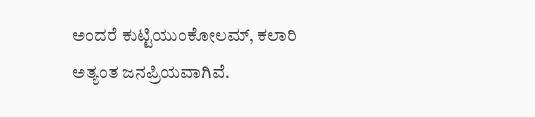ಅಂದರೆ ಕುಟ್ಟಿಯುಂಕೋಲಮ್, ಕಲಾರಿ ಅತ್ಯಂತ ಜನಪ್ರಿಯವಾಗಿವೆ.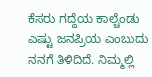ಕೆಸರು ಗದ್ದೆಯ ಕಾಲ್ಚೆಂಡು ಎಷ್ಟು ಜನಪ್ರಿಯ ಎಂಬುದು ನನಗೆ ತಿಳಿದಿದೆ. ನಿಮ್ಮಲ್ಲಿ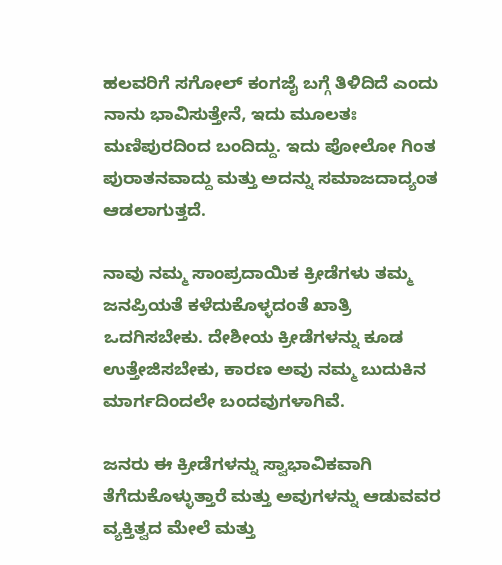ಹಲವರಿಗೆ ಸಗೋಲ್ ಕಂಗಜೈ ಬಗ್ಗೆ ತಿಳಿದಿದೆ ಎಂದು ನಾನು ಭಾವಿಸುತ್ತೇನೆ, ಇದು ಮೂಲತಃ ಮಣಿಪುರದಿಂದ ಬಂದಿದ್ದು. ಇದು ಪೋಲೋ ಗಿಂತ ಪುರಾತನವಾದ್ದು ಮತ್ತು ಅದನ್ನು ಸಮಾಜದಾದ್ಯಂತ ಆಡಲಾಗುತ್ತದೆ.

ನಾವು ನಮ್ಮ ಸಾಂಪ್ರದಾಯಿಕ ಕ್ರೀಡೆಗಳು ತಮ್ಮ ಜನಪ್ರಿಯತೆ ಕಳೆದುಕೊಳ್ಳದಂತೆ ಖಾತ್ರಿ ಒದಗಿಸಬೇಕು. ದೇಶೀಯ ಕ್ರೀಡೆಗಳನ್ನು ಕೂಡ ಉತ್ತೇಜಿಸಬೇಕು, ಕಾರಣ ಅವು ನಮ್ಮ ಬುದುಕಿನ ಮಾರ್ಗದಿಂದಲೇ ಬಂದವುಗಳಾಗಿವೆ.

ಜನರು ಈ ಕ್ರೀಡೆಗಳನ್ನು ಸ್ವಾಭಾವಿಕವಾಗಿ ತೆಗೆದುಕೊಳ್ಳುತ್ತಾರೆ ಮತ್ತು ಅವುಗಳನ್ನು ಆಡುವವರ ವ್ಯಕ್ತಿತ್ವದ ಮೇಲೆ ಮತ್ತು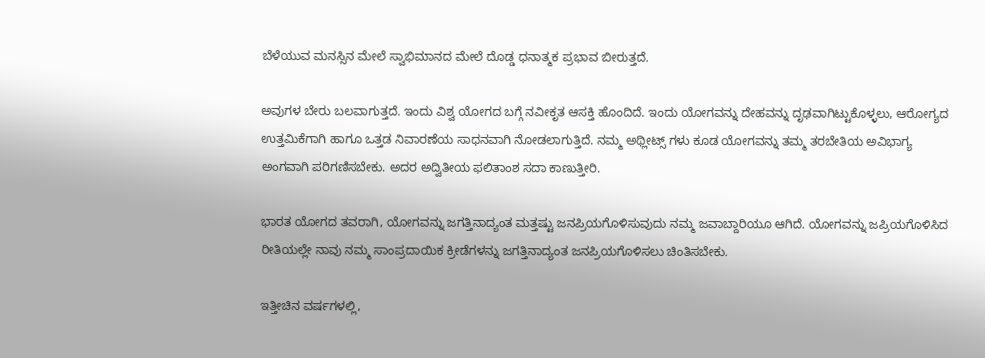ಬೆಳೆಯುವ ಮನಸ್ಸಿನ ಮೇಲೆ ಸ್ವಾಭಿಮಾನದ ಮೇಲೆ ದೊಡ್ಡ ಧನಾತ್ಮಕ ಪ್ರಭಾವ ಬೀರುತ್ತದೆ.

ಅವುಗಳ ಬೇರು ಬಲವಾಗುತ್ತದೆ. ಇಂದು ವಿಶ್ವ ಯೋಗದ ಬಗ್ಗೆ ನವೀಕೃತ ಆಸಕ್ತಿ ಹೊಂದಿದೆ. ಇಂದು ಯೋಗವನ್ನು ದೇಹವನ್ನು ದೃಢವಾಗಿಟ್ಟುಕೊಳ್ಳಲು, ಆರೋಗ್ಯದ ಉತ್ತಮಿಕೆಗಾಗಿ ಹಾಗೂ ಒತ್ತಡ ನಿವಾರಣೆಯ ಸಾಧನವಾಗಿ ನೋಡಲಾಗುತ್ತಿದೆ. ನಮ್ಮ ಅಥ್ಲೀಟ್ಸ್ ಗಳು ಕೂಡ ಯೋಗವನ್ನು ತಮ್ಮ ತರಬೇತಿಯ ಅವಿಭಾಗ್ಯ ಅಂಗವಾಗಿ ಪರಿಗಣಿಸಬೇಕು. ಅದರ ಅದ್ವಿತೀಯ ಫಲಿತಾಂಶ ಸದಾ ಕಾಣುತ್ತೀರಿ.

ಭಾರತ ಯೋಗದ ತವರಾಗಿ, ಯೋಗವನ್ನು ಜಗತ್ತಿನಾದ್ಯಂತ ಮತ್ತಷ್ಟು ಜನಪ್ರಿಯಗೊಳಿಸುವುದು ನಮ್ಮ ಜವಾಬ್ದಾರಿಯೂ ಆಗಿದೆ. ಯೋಗವನ್ನು ಜಪ್ರಿಯಗೊಳಿಸಿದ ರೀತಿಯಲ್ಲೇ ನಾವು ನಮ್ಮ ಸಾಂಪ್ರದಾಯಿಕ ಕ್ರೀಡೆಗಳನ್ನು ಜಗತ್ತಿನಾದ್ಯಂತ ಜನಪ್ರಿಯಗೊಳಿಸಲು ಚಿಂತಿಸಬೇಕು.

ಇತ್ತೀಚಿನ ವರ್ಷಗಳಲ್ಲಿ,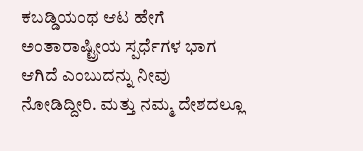ಕಬಡ್ಡಿಯಂಥ ಆಟ ಹೇಗೆ ಅಂತಾರಾಷ್ಟ್ರೀಯ ಸ್ಪರ್ಧೆಗಳ ಭಾಗ ಆಗಿದೆ ಎಂಬುದನ್ನು ನೀವು ನೋಡಿದ್ದೀರಿ. ಮತ್ತು ನಮ್ಮ ದೇಶದಲ್ಲೂ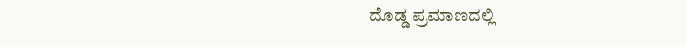ದೊಡ್ಡ ಪ್ರಮಾಣದಲ್ಲಿ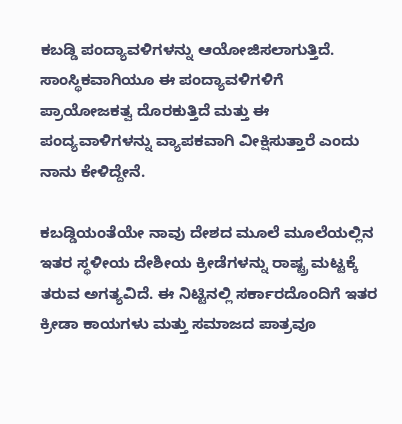ಕಬಡ್ಡಿ ಪಂದ್ಯಾವಳಿಗಳನ್ನು ಆಯೋಜಿಸಲಾಗುತ್ತಿದೆ. ಸಾಂಸ್ಥಿಕವಾಗಿಯೂ ಈ ಪಂದ್ಯಾವಳಿಗಳಿಗೆ ಪ್ರಾಯೋಜಕತ್ವ ದೊರಕುತ್ತಿದೆ ಮತ್ತು ಈ ಪಂದ್ಯವಾಳಿಗಳನ್ನು ವ್ಯಾಪಕವಾಗಿ ವೀಕ್ಷಿಸುತ್ತಾರೆ ಎಂದು ನಾನು ಕೇಳಿದ್ದೇನೆ.

ಕಬಡ್ಡಿಯಂತೆಯೇ ನಾವು ದೇಶದ ಮೂಲೆ ಮೂಲೆಯಲ್ಲಿನ ಇತರ ಸ್ಥಳೀಯ ದೇಶೀಯ ಕ್ರೀಡೆಗಳನ್ನು ರಾಷ್ಟ್ರ ಮಟ್ಟಕ್ಕೆ ತರುವ ಅಗತ್ಯವಿದೆ. ಈ ನಿಟ್ಟಿನಲ್ಲಿ ಸರ್ಕಾರದೊಂದಿಗೆ ಇತರ ಕ್ರೀಡಾ ಕಾಯಗಳು ಮತ್ತು ಸಮಾಜದ ಪಾತ್ರವೂ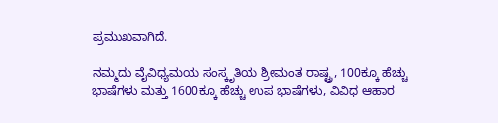ಪ್ರಮುಖವಾಗಿದೆ.

ನಮ್ಮದು ವೈವಿಧ್ಯಮಯ ಸಂಸ್ಕೃತಿಯ ಶ್ರೀಮಂತ ರಾಷ್ಟ್ರ, 100ಕ್ಕೂ ಹೆಚ್ಚು ಭಾಷೆಗಳು ಮತ್ತು 1600ಕ್ಕೂ ಹೆಚ್ಚು ಉಪ ಭಾಷೆಗಳು, ವಿವಿಧ ಆಹಾರ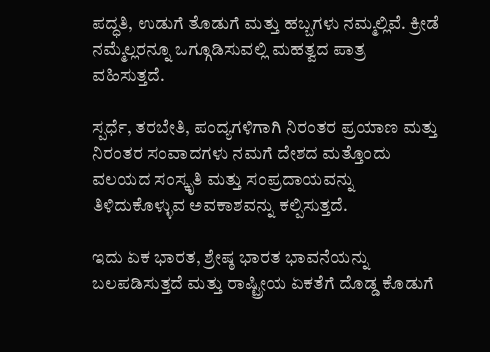ಪದ್ಧತಿ, ಉಡುಗೆ ತೊಡುಗೆ ಮತ್ತು ಹಬ್ಬಗಳು ನಮ್ಮಲ್ಲಿವೆ. ಕ್ರೀಡೆ ನಮ್ಮೆಲ್ಲರನ್ನೂ ಒಗ್ಗೂಡಿಸುವಲ್ಲಿ ಮಹತ್ವದ ಪಾತ್ರ ವಹಿಸುತ್ತದೆ.

ಸ್ಪರ್ಧೆ, ತರಬೇತಿ, ಪಂದ್ಯಗಳಿಗಾಗಿ ನಿರಂತರ ಪ್ರಯಾಣ ಮತ್ತು ನಿರಂತರ ಸಂವಾದಗಳು ನಮಗೆ ದೇಶದ ಮತ್ತೊಂದು ವಲಯದ ಸಂಸ್ಕೃತಿ ಮತ್ತು ಸಂಪ್ರದಾಯವನ್ನು ತಿಳಿದುಕೊಳ್ಳುವ ಅವಕಾಶವನ್ನು ಕಲ್ಪಿಸುತ್ತದೆ.

ಇದು ಏಕ ಭಾರತ, ಶ್ರೇಷ್ಠ ಭಾರತ ಭಾವನೆಯನ್ನು ಬಲಪಡಿಸುತ್ತದೆ ಮತ್ತು ರಾಷ್ಟ್ರೀಯ ಏಕತೆಗೆ ದೊಡ್ಡ ಕೊಡುಗೆ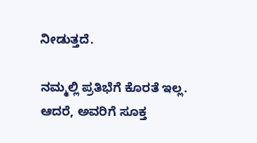ನೀಡುತ್ತದೆ.

ನಮ್ಮಲ್ಲಿ ಪ್ರತಿಭೆಗೆ ಕೊರತೆ ಇಲ್ಲ. ಆದರೆ, ಅವರಿಗೆ ಸೂಕ್ತ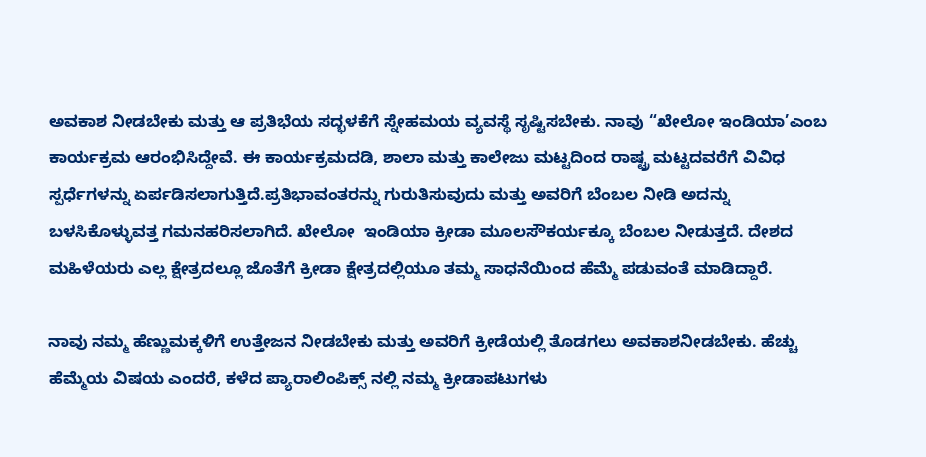ಅವಕಾಶ ನೀಡಬೇಕು ಮತ್ತು ಆ ಪ್ರತಿಭೆಯ ಸದ್ಭಳಕೆಗೆ ಸ್ನೇಹಮಯ ವ್ಯವಸ್ಥೆ ಸೃಷ್ಟಿಸಬೇಕು. ನಾವು “ಖೇಲೋ ಇಂಡಿಯಾ’ಎಂಬ ಕಾರ್ಯಕ್ರಮ ಆರಂಭಿಸಿದ್ದೇವೆ. ಈ ಕಾರ್ಯಕ್ರಮದಡಿ, ಶಾಲಾ ಮತ್ತು ಕಾಲೇಜು ಮಟ್ಟದಿಂದ ರಾಷ್ಟ್ರ ಮಟ್ಟದವರೆಗೆ ವಿವಿಧ ಸ್ಪರ್ಧೆಗಳನ್ನು ಏರ್ಪಡಿಸಲಾಗುತ್ತಿದೆ.ಪ್ರತಿಭಾವಂತರನ್ನು ಗುರುತಿಸುವುದು ಮತ್ತು ಅವರಿಗೆ ಬೆಂಬಲ ನೀಡಿ ಅದನ್ನು ಬಳಸಿಕೊಳ್ಳುವತ್ತ ಗಮನಹರಿಸಲಾಗಿದೆ. ಖೇಲೋ  ಇಂಡಿಯಾ ಕ್ರೀಡಾ ಮೂಲಸೌಕರ್ಯಕ್ಕೂ ಬೆಂಬಲ ನೀಡುತ್ತದೆ. ದೇಶದ ಮಹಿಳೆಯರು ಎಲ್ಲ ಕ್ಷೇತ್ರದಲ್ಲೂ ಜೊತೆಗೆ ಕ್ರೀಡಾ ಕ್ಷೇತ್ರದಲ್ಲಿಯೂ ತಮ್ಮ ಸಾಧನೆಯಿಂದ ಹೆಮ್ಮೆ ಪಡುವಂತೆ ಮಾಡಿದ್ದಾರೆ.

ನಾವು ನಮ್ಮ ಹೆಣ್ಣುಮಕ್ಕಳಿಗೆ ಉತ್ತೇಜನ ನೀಡಬೇಕು ಮತ್ತು ಅವರಿಗೆ ಕ್ರೀಡೆಯಲ್ಲಿ ತೊಡಗಲು ಅವಕಾಶನೀಡಬೇಕು. ಹೆಚ್ಚು ಹೆಮ್ಮೆಯ ವಿಷಯ ಎಂದರೆ, ಕಳೆದ ಪ್ಯಾರಾಲಿಂಪಿಕ್ಸ್ ನಲ್ಲಿ ನಮ್ಮ ಕ್ರೀಡಾಪಟುಗಳು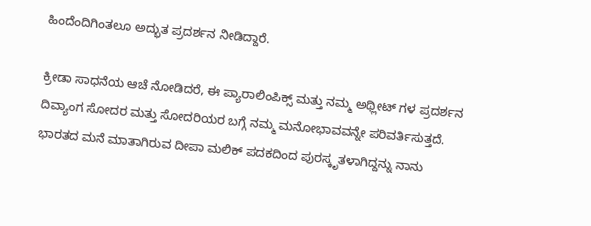ಹಿಂದೆಂದಿಗಿಂತಲೂ ಅದ್ಭುತ ಪ್ರದರ್ಶನ ನೀಡಿದ್ದಾರೆ.

ಕ್ರೀಡಾ ಸಾಧನೆಯ ಆಚೆ ನೋಡಿದರೆ, ಈ ಪ್ಯಾರಾಲಿಂಪಿಕ್ಸ್ ಮತ್ತು ನಮ್ಮ ಅಥ್ಲೀಟ್ ಗಳ ಪ್ರದರ್ಶನ ದಿವ್ಯಾಂಗ ಸೋದರ ಮತ್ತು ಸೋದರಿಯರ ಬಗ್ಗೆ ನಮ್ಮ ಮನೋಭಾವವನ್ನೇ ಪರಿವರ್ತಿಸುತ್ತದೆ. ಭಾರತದ ಮನೆ ಮಾತಾಗಿರುವ ದೀಪಾ ಮಲಿಕ್ ಪದಕದಿಂದ ಪುರಸ್ಕೃತಳಾಗಿದ್ದನ್ನು ನಾನು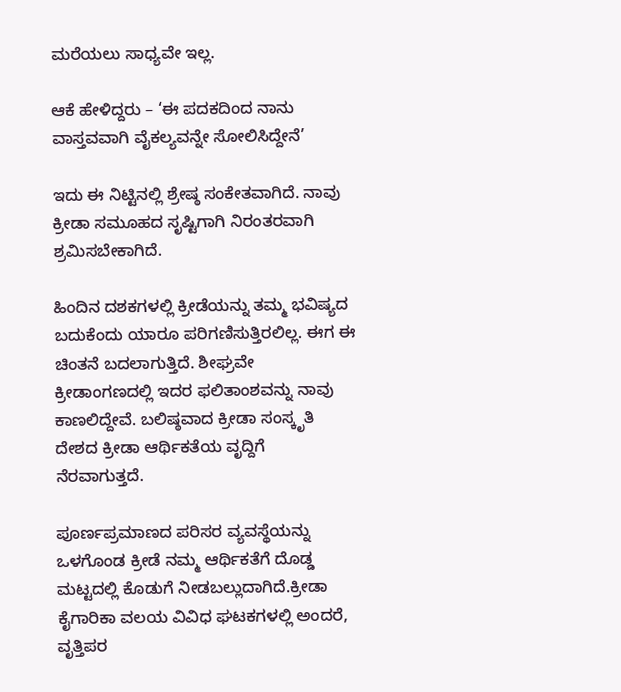ಮರೆಯಲು ಸಾಧ್ಯವೇ ಇಲ್ಲ.

ಆಕೆ ಹೇಳಿದ್ದರು – ‘ಈ ಪದಕದಿಂದ ನಾನು ವಾಸ್ತವವಾಗಿ ವೈಕಲ್ಯವನ್ನೇ ಸೋಲಿಸಿದ್ದೇನೆ’

ಇದು ಈ ನಿಟ್ಟಿನಲ್ಲಿ ಶ್ರೇಷ್ಠ ಸಂಕೇತವಾಗಿದೆ. ನಾವು ಕ್ರೀಡಾ ಸಮೂಹದ ಸೃಷ್ಟಿಗಾಗಿ ನಿರಂತರವಾಗಿ ಶ್ರಮಿಸಬೇಕಾಗಿದೆ.

ಹಿಂದಿನ ದಶಕಗಳಲ್ಲಿ ಕ್ರೀಡೆಯನ್ನು ತಮ್ಮ ಭವಿಷ್ಯದ ಬದುಕೆಂದು ಯಾರೂ ಪರಿಗಣಿಸುತ್ತಿರಲಿಲ್ಲ. ಈಗ ಈ ಚಿಂತನೆ ಬದಲಾಗುತ್ತಿದೆ. ಶೀಘ್ರವೇ ಕ್ರೀಡಾಂಗಣದಲ್ಲಿ ಇದರ ಫಲಿತಾಂಶವನ್ನು ನಾವು ಕಾಣಲಿದ್ದೇವೆ. ಬಲಿಷ್ಠವಾದ ಕ್ರೀಡಾ ಸಂಸ್ಕೃತಿ ದೇಶದ ಕ್ರೀಡಾ ಆರ್ಥಿಕತೆಯ ವೃದ್ದಿಗೆ ನೆರವಾಗುತ್ತದೆ.

ಪೂರ್ಣಪ್ರಮಾಣದ ಪರಿಸರ ವ್ಯವಸ್ಥೆಯನ್ನು ಒಳಗೊಂಡ ಕ್ರೀಡೆ ನಮ್ಮ ಆರ್ಥಿಕತೆಗೆ ದೊಡ್ಡ ಮಟ್ಟದಲ್ಲಿ ಕೊಡುಗೆ ನೀಡಬಲ್ಲುದಾಗಿದೆ.ಕ್ರೀಡಾ ಕೈಗಾರಿಕಾ ವಲಯ ವಿವಿಧ ಘಟಕಗಳಲ್ಲಿ ಅಂದರೆ, ವೃತ್ತಿಪರ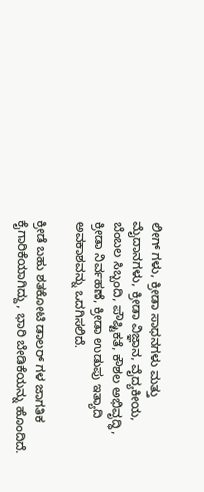ಲೀಗ್ ಗಳು, ಕ್ರೀಡಾ ಸಾಧನಗಳು ಮತ್ತು ಮೈದಾನಗಳು, ಕ್ರೀಡಾ ವಿಜ್ಞಾನ, ವೈದ್ಯಕೀಯ, ಬೆಂಬಲ ಸಿಬ್ಬಂದಿ, ಪೌಷ್ಟಿಕತೆ, ಕೌಶಲ ಅಭಿವೃದ್ಧಿ, ಕ್ರೀಡಾ ನಿರ್ವಹಣೆ, ಕ್ರೀಡಾ ಉಡುಪು ಇತ್ಯಾದಿ ಅವಕಾಶವನ್ನು ಒದಗಿಸಲಿದೆ.

ಕ್ರೀಡೆ ಬಹು ಶತಕೋಟಿ ಡಾಲರ್ ಗಳ ಜಾಗತಿಕ ಕೈಗಾರಿಕೆಯಾಗಿದ್ದು, ಭಾರಿ ಬೇಡಿಕೆಯನ್ನು ಹೊಂದಿದೆ.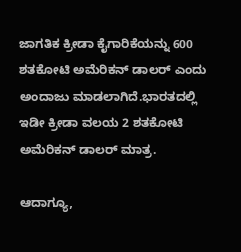ಜಾಗತಿಕ ಕ್ರೀಡಾ ಕೈಗಾರಿಕೆಯನ್ನು 600 ಶತಕೋಟಿ ಅಮೆರಿಕನ್ ಡಾಲರ್ ಎಂದು ಅಂದಾಜು ಮಾಡಲಾಗಿದೆ.ಭಾರತದಲ್ಲಿ ಇಡೀ ಕ್ರೀಡಾ ವಲಯ 2 ಶತಕೋಟಿ ಅಮೆರಿಕನ್ ಡಾಲರ್ ಮಾತ್ರ.

ಆದಾಗ್ಯೂ,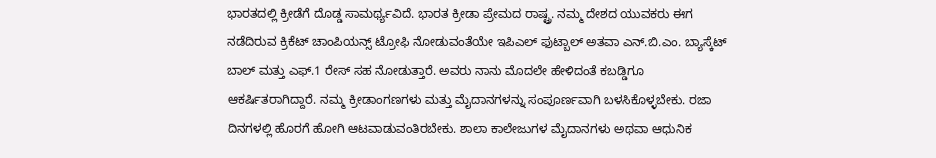ಭಾರತದಲ್ಲಿ ಕ್ರೀಡೆಗೆ ದೊಡ್ಡ ಸಾಮರ್ಥ್ಯವಿದೆ. ಭಾರತ ಕ್ರೀಡಾ ಪ್ರೇಮದ ರಾಷ್ಟ್ರ. ನಮ್ಮ ದೇಶದ ಯುವಕರು ಈಗ ನಡೆದಿರುವ ಕ್ರಿಕೆಟ್ ಚಾಂಪಿಯನ್ಸ್ ಟ್ರೋಫಿ ನೋಡುವಂತೆಯೇ ಇಪಿಎಲ್ ಫುಟ್ಬಾಲ್ ಅತವಾ ಎನ್.ಬಿ.ಎಂ. ಬ್ಯಾಸ್ಕೆಟ್ ಬಾಲ್ ಮತ್ತು ಎಫ್.1 ರೇಸ್ ಸಹ ನೋಡುತ್ತಾರೆ. ಅವರು ನಾನು ಮೊದಲೇ ಹೇಳಿದಂತೆ ಕಬಡ್ಡಿಗೂ ಆಕರ್ಷಿತರಾಗಿದ್ದಾರೆ. ನಮ್ಮ ಕ್ರೀಡಾಂಗಣಗಳು ಮತ್ತು ಮೈದಾನಗಳನ್ನು ಸಂಪೂರ್ಣವಾಗಿ ಬಳಸಿಕೊಳ್ಳಬೇಕು. ರಜಾ ದಿನಗಳಲ್ಲಿ ಹೊರಗೆ ಹೋಗಿ ಆಟವಾಡುವಂತಿರಬೇಕು. ಶಾಲಾ ಕಾಲೇಜುಗಳ ಮೈದಾನಗಳು ಅಥವಾ ಆಧುನಿಕ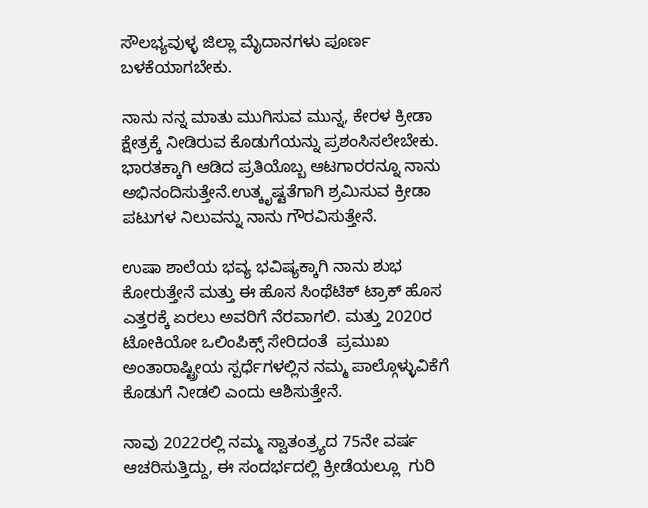ಸೌಲಭ್ಯವುಳ್ಳ ಜಿಲ್ಲಾ ಮೈದಾನಗಳು ಪೂರ್ಣ ಬಳಕೆಯಾಗಬೇಕು.

ನಾನು ನನ್ನ ಮಾತು ಮುಗಿಸುವ ಮುನ್ನ, ಕೇರಳ ಕ್ರೀಡಾ ಕ್ಷೇತ್ರಕ್ಕೆ ನೀಡಿರುವ ಕೊಡುಗೆಯನ್ನು ಪ್ರಶಂಸಿಸಲೇಬೇಕು. ಭಾರತಕ್ಕಾಗಿ ಆಡಿದ ಪ್ರತಿಯೊಬ್ಬ ಆಟಗಾರರನ್ನೂ ನಾನು ಅಭಿನಂದಿಸುತ್ತೇನೆ.ಉತ್ಕೃಷ್ಟತೆಗಾಗಿ ಶ್ರಮಿಸುವ ಕ್ರೀಡಾ ಪಟುಗಳ ನಿಲುವನ್ನು ನಾನು ಗೌರವಿಸುತ್ತೇನೆ.

ಉಷಾ ಶಾಲೆಯ ಭವ್ಯ ಭವಿಷ್ಯಕ್ಕಾಗಿ ನಾನು ಶುಭ ಕೋರುತ್ತೇನೆ ಮತ್ತು ಈ ಹೊಸ ಸಿಂಥೆಟಿಕ್ ಟ್ರಾಕ್ ಹೊಸ ಎತ್ತರಕ್ಕೆ ಏರಲು ಅವರಿಗೆ ನೆರವಾಗಲಿ. ಮತ್ತು 2020ರ ಟೋಕಿಯೋ ಒಲಿಂಪಿಕ್ಸ್ ಸೇರಿದಂತೆ  ಪ್ರಮುಖ ಅಂತಾರಾಷ್ಟ್ರೀಯ ಸ್ಪರ್ಧೆಗಳಲ್ಲಿನ ನಮ್ಮ ಪಾಲ್ಗೊಳ್ಳುವಿಕೆಗೆ ಕೊಡುಗೆ ನೀಡಲಿ ಎಂದು ಆಶಿಸುತ್ತೇನೆ.

ನಾವು 2022ರಲ್ಲಿ ನಮ್ಮ ಸ್ವಾತಂತ್ರ್ಯದ 75ನೇ ವರ್ಷ ಆಚರಿಸುತ್ತಿದ್ದು, ಈ ಸಂದರ್ಭದಲ್ಲಿ ಕ್ರೀಡೆಯಲ್ಲೂ  ಗುರಿ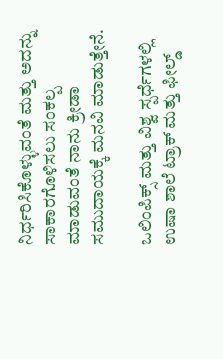ನಿರ್ಧರಿಸಿಕೊಳ್ಳುವಂತೆ ಮತ್ತು ಅದನ್ನು ಸಾಕಾರಗೊಳಿಸಲು ಸಂಕಲ್ಪ ಮಾಡುವಂತೆ ನಾನು ಕ್ರೀಡಾ ಸಮುದಾಯಕ್ಕೆ ಮನವಿ ಮಾಡುತ್ತೇನೆ.

ಒಲಿಂಪಿಕ್ಸ್ ಮತ್ತು ವಿಶ್ವ ಸ್ಪರ್ಧೆಗಳಲ್ಲಿ ಉಷಾ ಶಾಲೆ ಟ್ರಾಕ್ ಮತ್ತು ಫೀಲ್ಡ್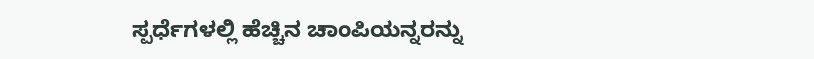ಸ್ಪರ್ಧೆಗಳಲ್ಲಿ ಹೆಚ್ಚಿನ ಚಾಂಪಿಯನ್ನರನ್ನು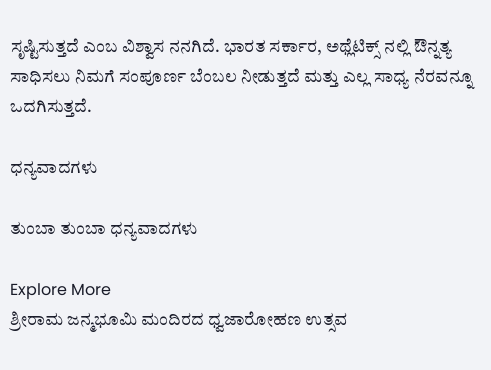ಸೃಷ್ಟಿಸುತ್ತದೆ ಎಂಬ ವಿಶ್ವಾಸ ನನಗಿದೆ. ಭಾರತ ಸರ್ಕಾರ, ಅಥ್ಲೆಟಿಕ್ಸ್ ನಲ್ಲಿ ಔನ್ನತ್ಯ ಸಾಧಿಸಲು ನಿಮಗೆ ಸಂಪೂರ್ಣ ಬೆಂಬಲ ನೀಡುತ್ತದೆ ಮತ್ತು ಎಲ್ಲ ಸಾಧ್ಯ ನೆರವನ್ನೂ ಒದಗಿಸುತ್ತದೆ.

ಧನ್ಯವಾದಗಳು

ತುಂಬಾ ತುಂಬಾ ಧನ್ಯವಾದಗಳು

Explore More
ಶ್ರೀರಾಮ ಜನ್ಮಭೂಮಿ ಮಂದಿರದ ಧ್ವಜಾರೋಹಣ ಉತ್ಸವ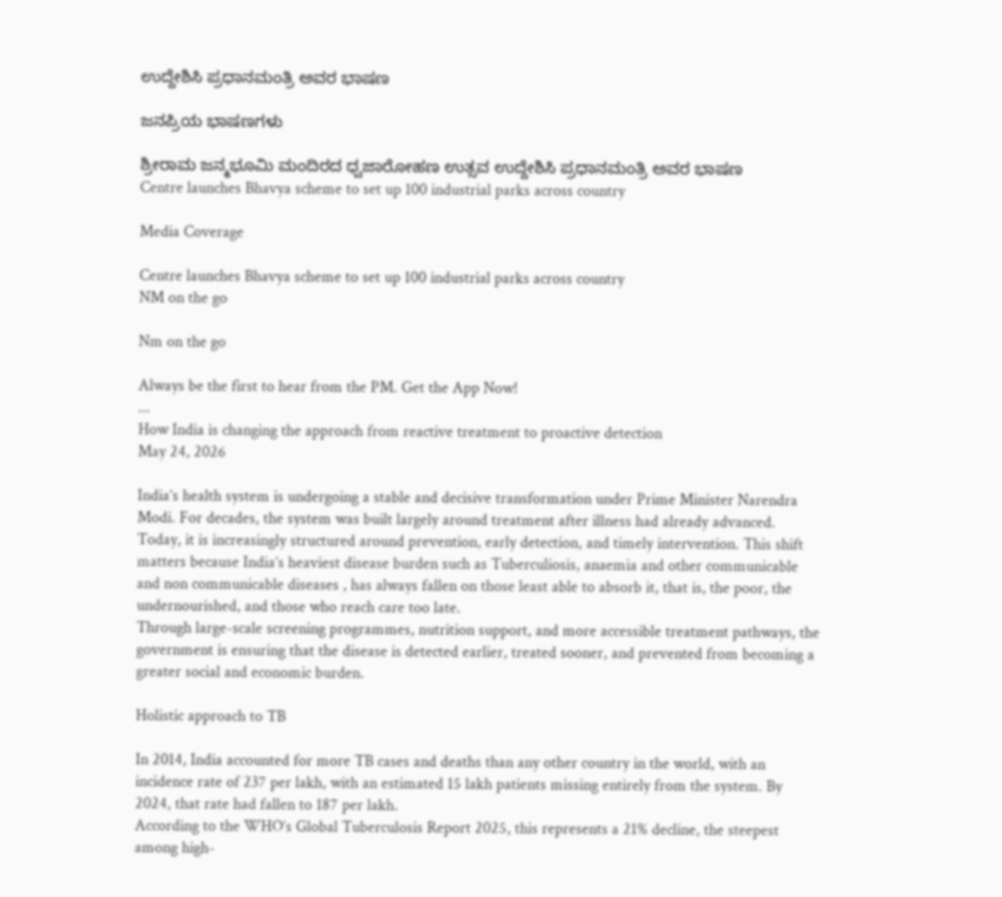ಉದ್ದೇಶಿಸಿ ಪ್ರಧಾನಮಂತ್ರಿ ಅವರ ಭಾಷಣ

ಜನಪ್ರಿಯ ಭಾಷಣಗಳು

ಶ್ರೀರಾಮ ಜನ್ಮಭೂಮಿ ಮಂದಿರದ ಧ್ವಜಾರೋಹಣ ಉತ್ಸವ ಉದ್ದೇಶಿಸಿ ಪ್ರಧಾನಮಂತ್ರಿ ಅವರ ಭಾಷಣ
Centre launches Bhavya scheme to set up 100 industrial parks across country

Media Coverage

Centre launches Bhavya scheme to set up 100 industrial parks across country
NM on the go

Nm on the go

Always be the first to hear from the PM. Get the App Now!
...
How India is changing the approach from reactive treatment to proactive detection
May 24, 2026

India’s health system is undergoing a stable and decisive transformation under Prime Minister Narendra Modi. For decades, the system was built largely around treatment after illness had already advanced.
Today, it is increasingly structured around prevention, early detection, and timely intervention. This shift matters because India’s heaviest disease burden such as Tuberculiosis, anaemia and other communicable and non communicable diseases , has always fallen on those least able to absorb it, that is, the poor, the undernourished, and those who reach care too late.
Through large-scale screening programmes, nutrition support, and more accessible treatment pathways, the government is ensuring that the disease is detected earlier, treated sooner, and prevented from becoming a greater social and economic burden.

Holistic approach to TB

In 2014, India accounted for more TB cases and deaths than any other country in the world, with an incidence rate of 237 per lakh, with an estimated 15 lakh patients missing entirely from the system. By 2024, that rate had fallen to 187 per lakh.
According to the WHO’s Global Tuberculosis Report 2025, this represents a 21% decline, the steepest among high-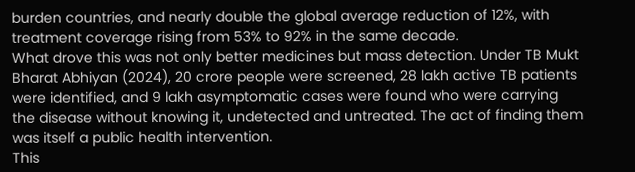burden countries, and nearly double the global average reduction of 12%, with treatment coverage rising from 53% to 92% in the same decade.
What drove this was not only better medicines but mass detection. Under TB Mukt Bharat Abhiyan (2024), 20 crore people were screened, 28 lakh active TB patients were identified, and 9 lakh asymptomatic cases were found who were carrying the disease without knowing it, undetected and untreated. The act of finding them was itself a public health intervention.
This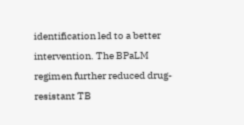identification led to a better intervention. The BPaLM regimen further reduced drug-resistant TB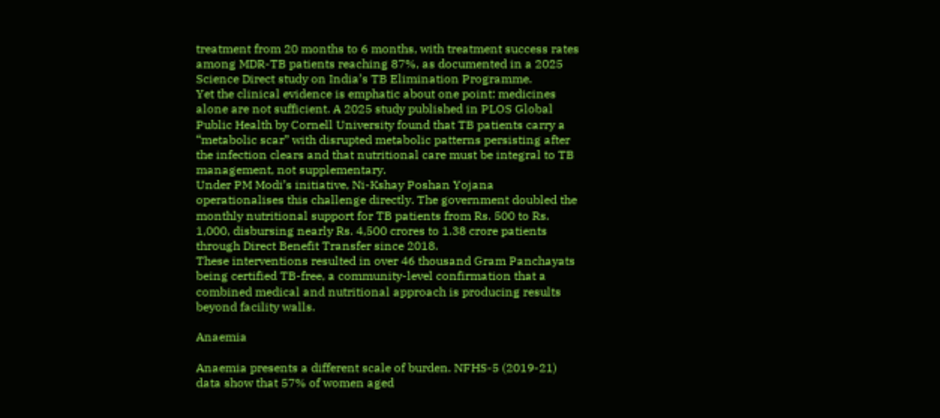treatment from 20 months to 6 months, with treatment success rates among MDR-TB patients reaching 87%, as documented in a 2025 Science Direct study on India’s TB Elimination Programme.
Yet the clinical evidence is emphatic about one point: medicines alone are not sufficient. A 2025 study published in PLOS Global Public Health by Cornell University found that TB patients carry a “metabolic scar” with disrupted metabolic patterns persisting after the infection clears and that nutritional care must be integral to TB management, not supplementary.
Under PM Modi’s initiative, Ni-Kshay Poshan Yojana operationalises this challenge directly. The government doubled the monthly nutritional support for TB patients from Rs. 500 to Rs. 1,000, disbursing nearly Rs. 4,500 crores to 1.38 crore patients through Direct Benefit Transfer since 2018.
These interventions resulted in over 46 thousand Gram Panchayats being certified TB-free, a community-level confirmation that a combined medical and nutritional approach is producing results beyond facility walls.

Anaemia

Anaemia presents a different scale of burden. NFHS-5 (2019-21) data show that 57% of women aged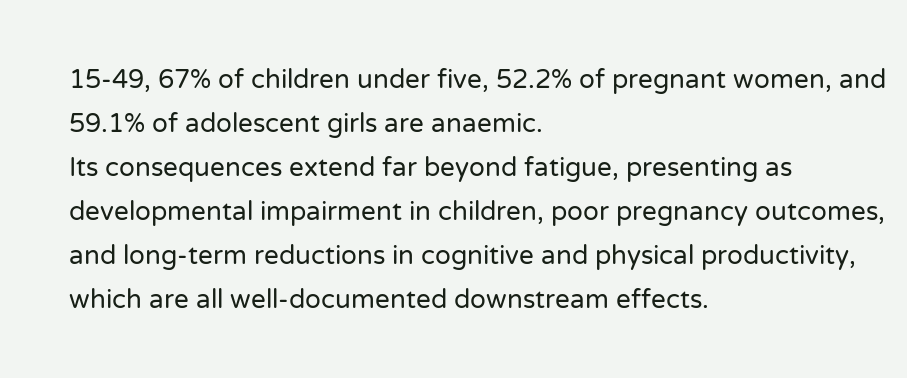15-49, 67% of children under five, 52.2% of pregnant women, and 59.1% of adolescent girls are anaemic.
Its consequences extend far beyond fatigue, presenting as developmental impairment in children, poor pregnancy outcomes, and long-term reductions in cognitive and physical productivity, which are all well-documented downstream effects.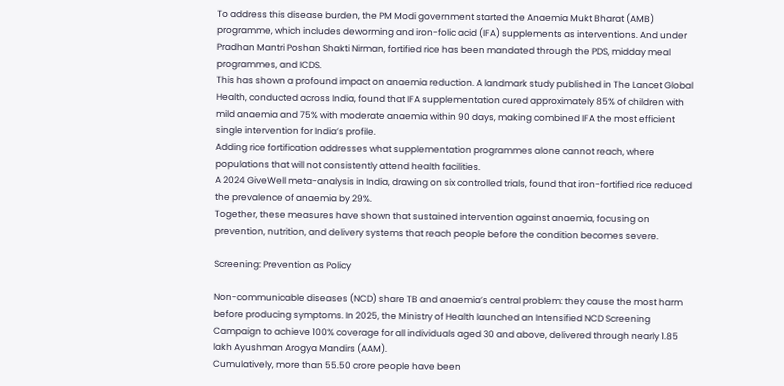To address this disease burden, the PM Modi government started the Anaemia Mukt Bharat (AMB) programme, which includes deworming and iron-folic acid (IFA) supplements as interventions. And under Pradhan Mantri Poshan Shakti Nirman, fortified rice has been mandated through the PDS, midday meal programmes, and ICDS.
This has shown a profound impact on anaemia reduction. A landmark study published in The Lancet Global Health, conducted across India, found that IFA supplementation cured approximately 85% of children with mild anaemia and 75% with moderate anaemia within 90 days, making combined IFA the most efficient single intervention for India’s profile.
Adding rice fortification addresses what supplementation programmes alone cannot reach, where populations that will not consistently attend health facilities.
A 2024 GiveWell meta-analysis in India, drawing on six controlled trials, found that iron-fortified rice reduced the prevalence of anaemia by 29%.
Together, these measures have shown that sustained intervention against anaemia, focusing on prevention, nutrition, and delivery systems that reach people before the condition becomes severe.

Screening: Prevention as Policy

Non-communicable diseases (NCD) share TB and anaemia’s central problem: they cause the most harm before producing symptoms. In 2025, the Ministry of Health launched an Intensified NCD Screening Campaign to achieve 100% coverage for all individuals aged 30 and above, delivered through nearly 1.85 lakh Ayushman Arogya Mandirs (AAM).
Cumulatively, more than 55.50 crore people have been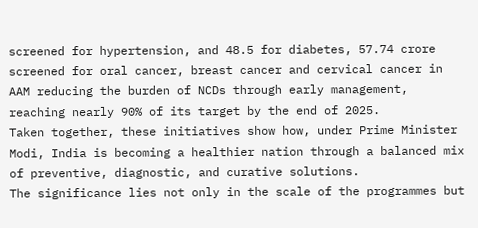screened for hypertension, and 48.5 for diabetes, 57.74 crore screened for oral cancer, breast cancer and cervical cancer in AAM reducing the burden of NCDs through early management, reaching nearly 90% of its target by the end of 2025.
Taken together, these initiatives show how, under Prime Minister Modi, India is becoming a healthier nation through a balanced mix of preventive, diagnostic, and curative solutions.
The significance lies not only in the scale of the programmes but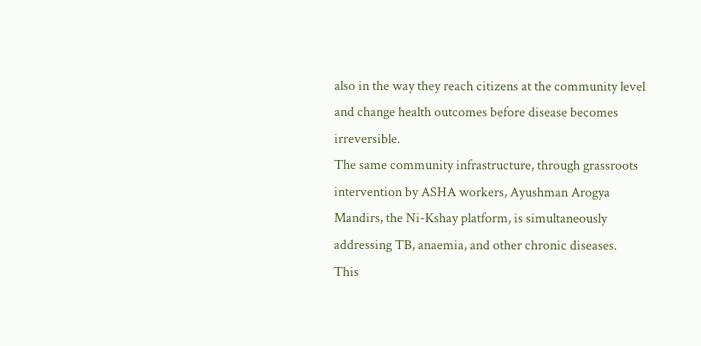also in the way they reach citizens at the community level and change health outcomes before disease becomes irreversible.
The same community infrastructure, through grassroots intervention by ASHA workers, Ayushman Arogya Mandirs, the Ni-Kshay platform, is simultaneously addressing TB, anaemia, and other chronic diseases.
This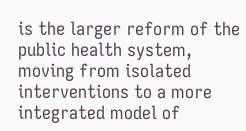is the larger reform of the public health system, moving from isolated interventions to a more integrated model of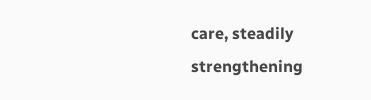care, steadily strengthening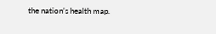the nation’s health map.